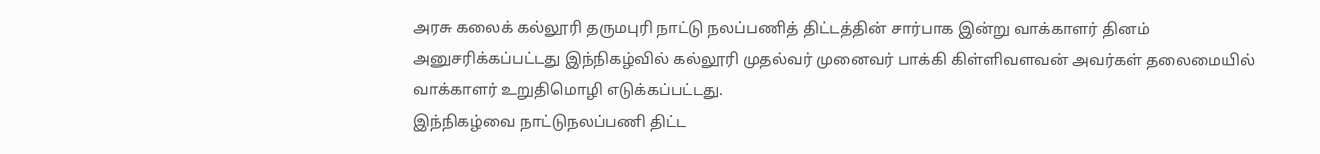அரசு கலைக் கல்லூரி தருமபுரி நாட்டு நலப்பணித் திட்டத்தின் சார்பாக இன்று வாக்காளர் தினம் அனுசரிக்கப்பட்டது இந்நிகழ்வில் கல்லூரி முதல்வர் முனைவர் பாக்கி கிள்ளிவளவன் அவர்கள் தலைமையில் வாக்காளர் உறுதிமொழி எடுக்கப்பட்டது.
இந்நிகழ்வை நாட்டுநலப்பணி திட்ட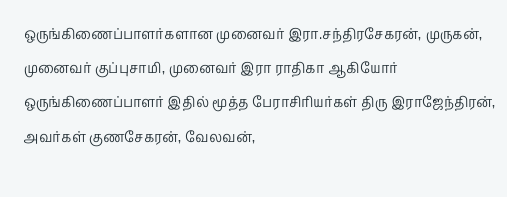ஒருங்கிணைப்பாளர்களான முனைவர் இரா.சந்திரசேகரன், முருகன், முனைவர் குப்புசாமி, முனைவர் இரா ராதிகா ஆகியோர் ஒருங்கிணைப்பாளர் இதில் மூத்த பேராசிரியர்கள் திரு இராஜேந்திரன், அவர்கள் குணசேகரன், வேலவன்,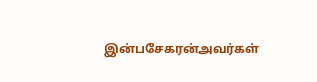இன்பசேகரன்அவர்கள்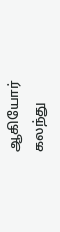ஆகியோர் கலந்து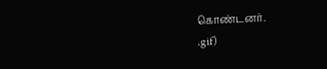கொண்டனர்.
.gif)